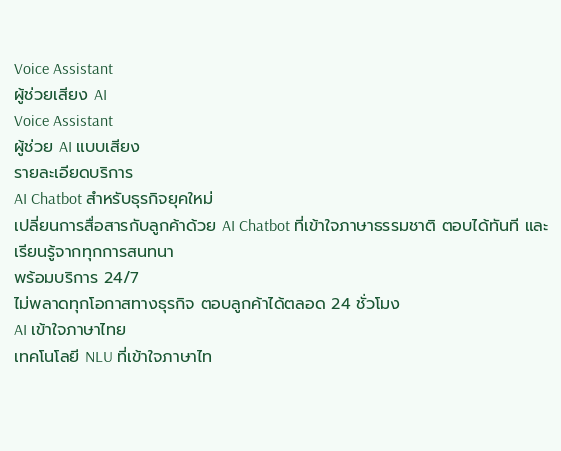Voice Assistant
ผู้ช่วยเสียง AI
Voice Assistant
ผู้ช่วย AI แบบเสียง
รายละเอียดบริการ
AI Chatbot สำหรับธุรกิจยุคใหม่
เปลี่ยนการสื่อสารกับลูกค้าด้วย AI Chatbot ที่เข้าใจภาษาธรรมชาติ ตอบได้ทันที และเรียนรู้จากทุกการสนทนา
พร้อมบริการ 24/7
ไม่พลาดทุกโอกาสทางธุรกิจ ตอบลูกค้าได้ตลอด 24 ชั่วโมง
AI เข้าใจภาษาไทย
เทคโนโลยี NLU ที่เข้าใจภาษาไท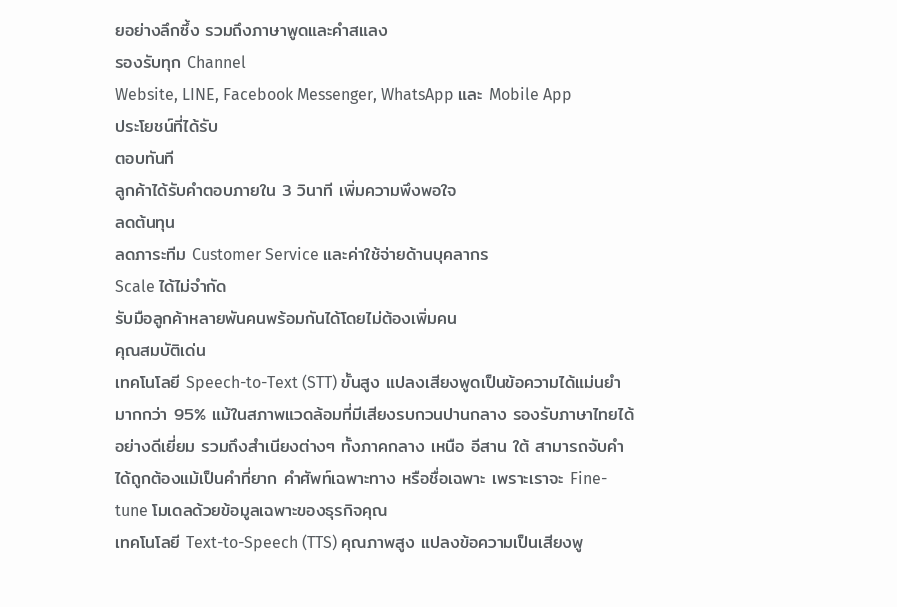ยอย่างลึกซึ้ง รวมถึงภาษาพูดและคำสแลง
รองรับทุก Channel
Website, LINE, Facebook Messenger, WhatsApp และ Mobile App
ประโยชน์ที่ได้รับ
ตอบทันที
ลูกค้าได้รับคำตอบภายใน 3 วินาที เพิ่มความพึงพอใจ
ลดต้นทุน
ลดภาระทีม Customer Service และค่าใช้จ่ายด้านบุคลากร
Scale ได้ไม่จำกัด
รับมือลูกค้าหลายพันคนพร้อมกันได้โดยไม่ต้องเพิ่มคน
คุณสมบัติเด่น
เทคโนโลยี Speech-to-Text (STT) ขั้นสูง แปลงเสียงพูดเป็นข้อความได้แม่นยำมากกว่า 95% แม้ในสภาพแวดล้อมที่มีเสียงรบกวนปานกลาง รองรับภาษาไทยได้อย่างดีเยี่ยม รวมถึงสำเนียงต่างๆ ทั้งภาคกลาง เหนือ อีสาน ใต้ สามารถจับคำได้ถูกต้องแม้เป็นคำที่ยาก คำศัพท์เฉพาะทาง หรือชื่อเฉพาะ เพราะเราจะ Fine-tune โมเดลด้วยข้อมูลเฉพาะของธุรกิจคุณ
เทคโนโลยี Text-to-Speech (TTS) คุณภาพสูง แปลงข้อความเป็นเสียงพู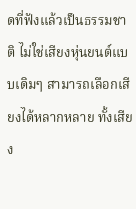ดที่ฟังแล้วเป็นธรรมชาติ ไม่ใช่เสียงหุ่นยนต์แบบเดิมๆ สามารถเลือกเสียงได้หลากหลาย ทั้งเสียง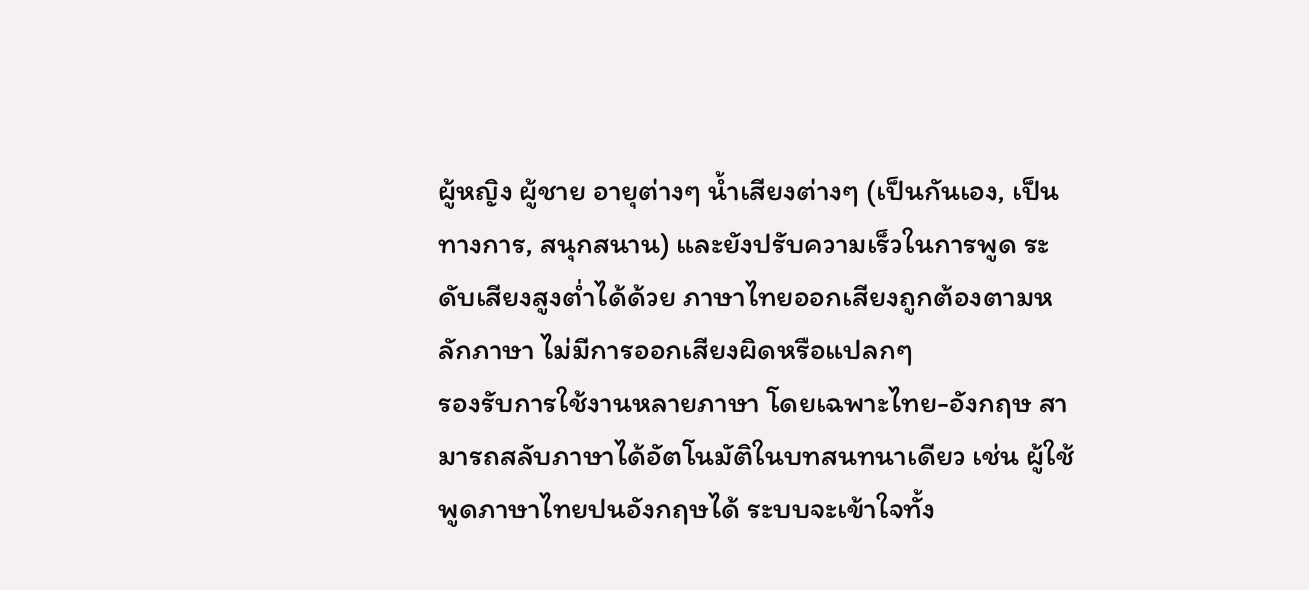ผู้หญิง ผู้ชาย อายุต่างๆ น้ำเสียงต่างๆ (เป็นกันเอง, เป็นทางการ, สนุกสนาน) และยังปรับความเร็วในการพูด ระดับเสียงสูงต่ำได้ด้วย ภาษาไทยออกเสียงถูกต้องตามหลักภาษา ไม่มีการออกเสียงผิดหรือแปลกๆ
รองรับการใช้งานหลายภาษา โดยเฉพาะไทย-อังกฤษ สามารถสลับภาษาได้อัตโนมัติในบทสนทนาเดียว เช่น ผู้ใช้พูดภาษาไทยปนอังกฤษได้ ระบบจะเข้าใจทั้ง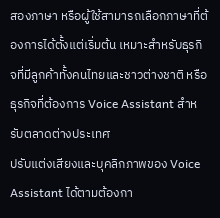สองภาษา หรือผู้ใช้สามารถเลือกภาษาที่ต้องการได้ตั้งแต่เริ่มต้น เหมาะสำหรับธุรกิจที่มีลูกค้าทั้งคนไทยและชาวต่างชาติ หรือธุรกิจที่ต้องการ Voice Assistant สำหรับตลาดต่างประเทศ
ปรับแต่งเสียงและบุคลิกภาพของ Voice Assistant ได้ตามต้องกา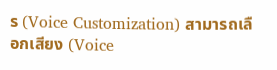ร (Voice Customization) สามารถเลือกเสียง (Voice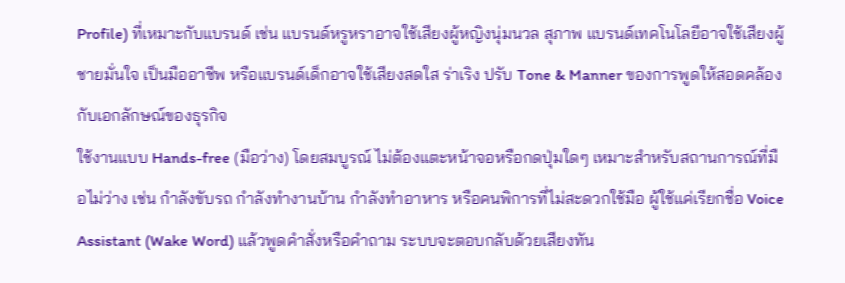Profile) ที่เหมาะกับแบรนด์ เช่น แบรนด์หรูหราอาจใช้เสียงผู้หญิงนุ่มนวล สุภาพ แบรนด์เทคโนโลยีอาจใช้เสียงผู้ชายมั่นใจ เป็นมืออาชีพ หรือแบรนด์เด็กอาจใช้เสียงสดใส ร่าเริง ปรับ Tone & Manner ของการพูดให้สอดคล้องกับเอกลักษณ์ของธุรกิจ
ใช้งานแบบ Hands-free (มือว่าง) โดยสมบูรณ์ ไม่ต้องแตะหน้าจอหรือกดปุ่มใดๆ เหมาะสำหรับสถานการณ์ที่มือไม่ว่าง เช่น กำลังขับรถ กำลังทำงานบ้าน กำลังทำอาหาร หรือคนพิการที่ไม่สะดวกใช้มือ ผู้ใช้แค่เรียกชื่อ Voice Assistant (Wake Word) แล้วพูดคำสั่งหรือคำถาม ระบบจะตอบกลับด้วยเสียงทัน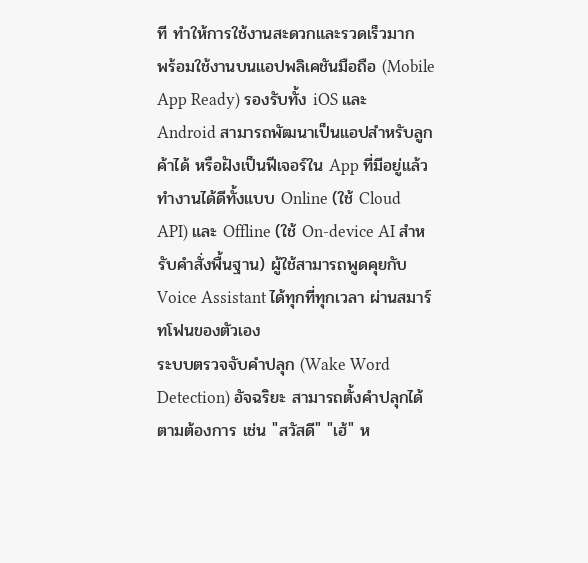ที ทำให้การใช้งานสะดวกและรวดเร็วมาก
พร้อมใช้งานบนแอปพลิเคชันมือถือ (Mobile App Ready) รองรับทั้ง iOS และ Android สามารถพัฒนาเป็นแอปสำหรับลูกค้าได้ หรือฝังเป็นฟีเจอร์ใน App ที่มีอยู่แล้ว ทำงานได้ดีทั้งแบบ Online (ใช้ Cloud API) และ Offline (ใช้ On-device AI สำหรับคำสั่งพื้นฐาน) ผู้ใช้สามารถพูดคุยกับ Voice Assistant ได้ทุกที่ทุกเวลา ผ่านสมาร์ทโฟนของตัวเอง
ระบบตรวจจับคำปลุก (Wake Word Detection) อัจฉริยะ สามารถตั้งคำปลุกได้ตามต้องการ เช่น "สวัสดี" "เฮ้" ห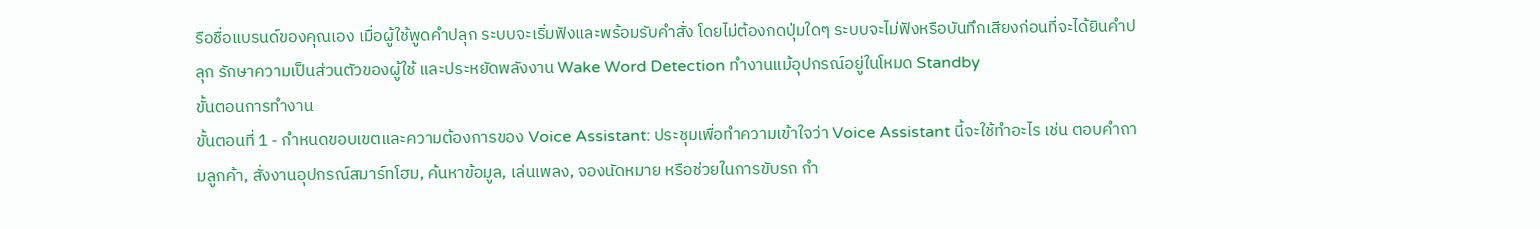รือชื่อแบรนด์ของคุณเอง เมื่อผู้ใช้พูดคำปลุก ระบบจะเริ่มฟังและพร้อมรับคำสั่ง โดยไม่ต้องกดปุ่มใดๆ ระบบจะไม่ฟังหรือบันทึกเสียงก่อนที่จะได้ยินคำปลุก รักษาความเป็นส่วนตัวของผู้ใช้ และประหยัดพลังงาน Wake Word Detection ทำงานแม้อุปกรณ์อยู่ในโหมด Standby
ขั้นตอนการทำงาน
ขั้นตอนที่ 1 - กำหนดขอบเขตและความต้องการของ Voice Assistant: ประชุมเพื่อทำความเข้าใจว่า Voice Assistant นี้จะใช้ทำอะไร เช่น ตอบคำถามลูกค้า, สั่งงานอุปกรณ์สมาร์ทโฮม, ค้นหาข้อมูล, เล่นเพลง, จองนัดหมาย หรือช่วยในการขับรถ กำ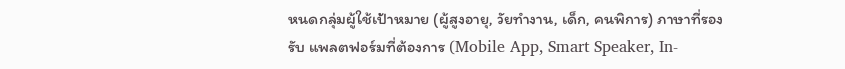หนดกลุ่มผู้ใช้เป้าหมาย (ผู้สูงอายุ, วัยทำงาน, เด็ก, คนพิการ) ภาษาที่รองรับ แพลตฟอร์มที่ต้องการ (Mobile App, Smart Speaker, In-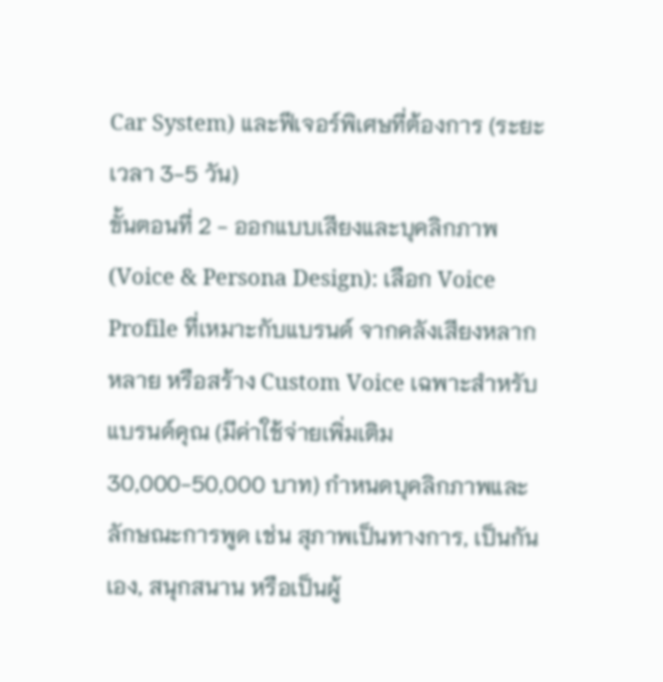Car System) และฟีเจอร์พิเศษที่ต้องการ (ระยะเวลา 3-5 วัน)
ขั้นตอนที่ 2 - ออกแบบเสียงและบุคลิกภาพ (Voice & Persona Design): เลือก Voice Profile ที่เหมาะกับแบรนด์ จากคลังเสียงหลากหลาย หรือสร้าง Custom Voice เฉพาะสำหรับแบรนด์คุณ (มีค่าใช้จ่ายเพิ่มเติม 30,000-50,000 บาท) กำหนดบุคลิกภาพและลักษณะการพูด เช่น สุภาพเป็นทางการ, เป็นกันเอง, สนุกสนาน หรือเป็นผู้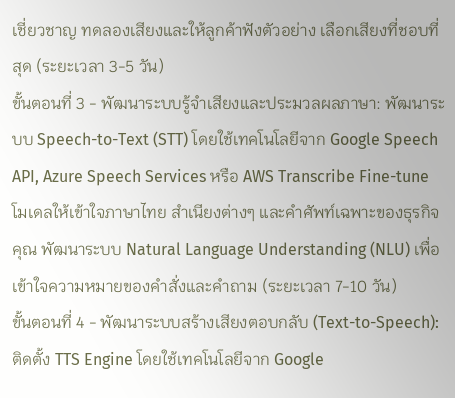เชี่ยวชาญ ทดลองเสียงและให้ลูกค้าฟังตัวอย่าง เลือกเสียงที่ชอบที่สุด (ระยะเวลา 3-5 วัน)
ขั้นตอนที่ 3 - พัฒนาระบบรู้จำเสียงและประมวลผลภาษา: พัฒนาระบบ Speech-to-Text (STT) โดยใช้เทคโนโลยีจาก Google Speech API, Azure Speech Services หรือ AWS Transcribe Fine-tune โมเดลให้เข้าใจภาษาไทย สำเนียงต่างๆ และคำศัพท์เฉพาะของธุรกิจคุณ พัฒนาระบบ Natural Language Understanding (NLU) เพื่อเข้าใจความหมายของคำสั่งและคำถาม (ระยะเวลา 7-10 วัน)
ขั้นตอนที่ 4 - พัฒนาระบบสร้างเสียงตอบกลับ (Text-to-Speech): ติดตั้ง TTS Engine โดยใช้เทคโนโลยีจาก Google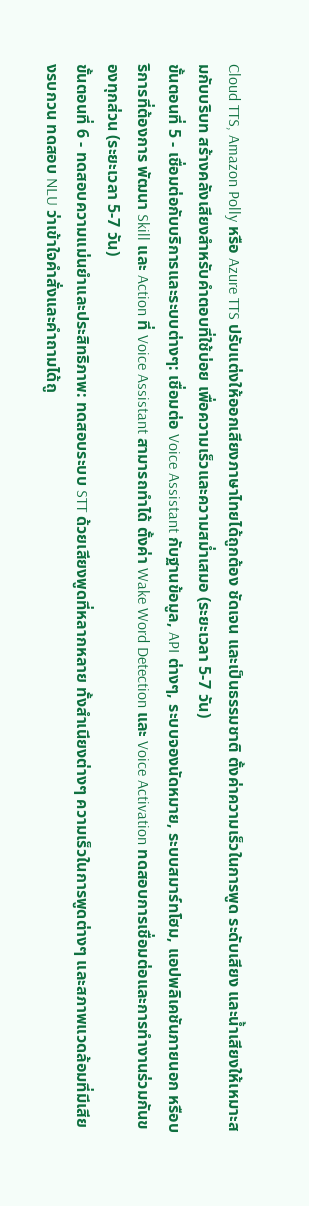Cloud TTS, Amazon Polly หรือ Azure TTS ปรับแต่งให้ออกเสียงภาษาไทยได้ถูกต้อง ชัดเจน และเป็นธรรมชาติ ตั้งค่าความเร็วในการพูด ระดับเสียง และน้ำเสียงให้เหมาะสมกับบริบท สร้างคลังเสียงสำหรับคำตอบที่ใช้บ่อย เพื่อความเร็วและความสม่ำเสมอ (ระยะเวลา 5-7 วัน)
ขั้นตอนที่ 5 - เชื่อมต่อกับบริการและระบบต่างๆ: เชื่อมต่อ Voice Assistant กับฐานข้อมูล, API ต่างๆ, ระบบจองนัดหมาย, ระบบสมาร์ทโฮม, แอปพลิเคชันภายนอก หรือบริการที่ต้องการ พัฒนา Skill และ Action ที่ Voice Assistant สามารถทำได้ ตั้งค่า Wake Word Detection และ Voice Activation ทดสอบการเชื่อมต่อและการทำงานร่วมกันของทุกส่วน (ระยะเวลา 5-7 วัน)
ขั้นตอนที่ 6 - ทดสอบความแม่นยำและประสิทธิภาพ: ทดสอบระบบ STT ด้วยเสียงพูดที่หลากหลาย ทั้งสำเนียงต่างๆ ความเร็วในการพูดต่างๆ และสภาพแวดล้อมที่มีเสียงรบกวน ทดสอบ NLU ว่าเข้าใจคำสั่งและคำถามได้ถู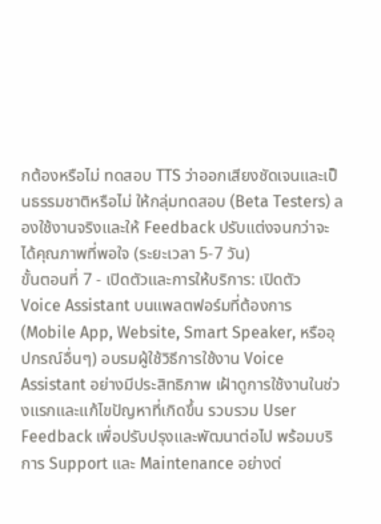กต้องหรือไม่ ทดสอบ TTS ว่าออกเสียงชัดเจนและเป็นธรรมชาติหรือไม่ ให้กลุ่มทดสอบ (Beta Testers) ลองใช้งานจริงและให้ Feedback ปรับแต่งจนกว่าจะได้คุณภาพที่พอใจ (ระยะเวลา 5-7 วัน)
ขั้นตอนที่ 7 - เปิดตัวและการให้บริการ: เปิดตัว Voice Assistant บนแพลตฟอร์มที่ต้องการ (Mobile App, Website, Smart Speaker, หรืออุปกรณ์อื่นๆ) อบรมผู้ใช้วิธีการใช้งาน Voice Assistant อย่างมีประสิทธิภาพ เฝ้าดูการใช้งานในช่วงแรกและแก้ไขปัญหาที่เกิดขึ้น รวบรวม User Feedback เพื่อปรับปรุงและพัฒนาต่อไป พร้อมบริการ Support และ Maintenance อย่างต่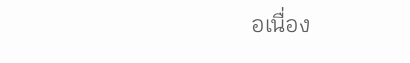อเนื่อง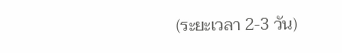(ระยะเวลา 2-3 วัน)